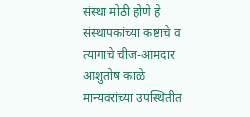संस्था मोठी होणे हे संस्थापकांच्या कष्टाचे व त्यागाचे चीज-आमदार आशुतोष काळे
मान्यवरांच्या उपस्थितीत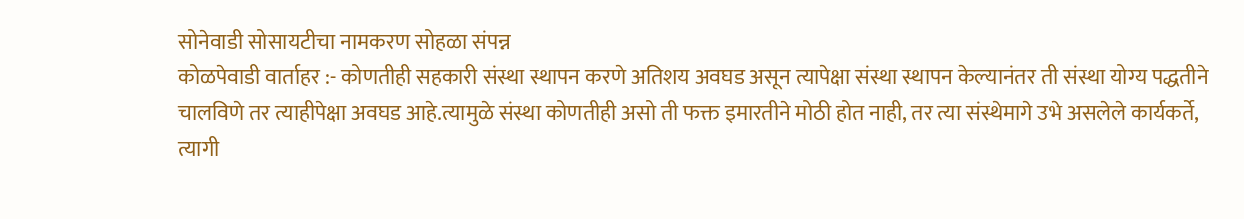सोनेवाडी सोसायटीचा नामकरण सोहळा संपन्न
कोळपेवाडी वार्ताहर :- कोणतीही सहकारी संस्था स्थापन करणे अतिशय अवघड असून त्यापेक्षा संस्था स्थापन केल्यानंतर ती संस्था योग्य पद्धतीने चालविणे तर त्याहीपेक्षा अवघड आहे.त्यामुळे संस्था कोणतीही असो ती फक्त इमारतीने मोठी होत नाही, तर त्या संस्थेमागे उभे असलेले कार्यकर्ते, त्यागी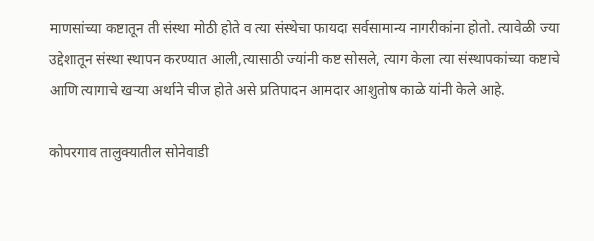माणसांच्या कष्टातून ती संस्था मोठी होते व त्या संस्थेचा फायदा सर्वसामान्य नागरीकांना होतो. त्यावेळी ज्या उद्देशातून संस्था स्थापन करण्यात आली,त्यासाठी ज्यांनी कष्ट सोसले, त्याग केला त्या संस्थापकांच्या कष्टाचे आणि त्यागाचे खऱ्या अर्थाने चीज होते असे प्रतिपादन आमदार आशुतोष काळे यांनी केले आहे.

कोपरगाव तालुक्यातील सोनेवाडी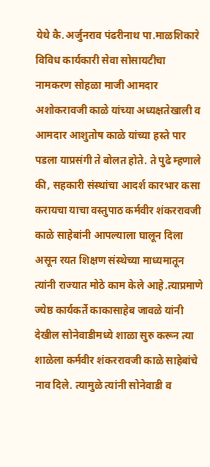येथे कै.अर्जुनराव पंढरीनाथ पा.माळशिकारे विविध कार्यकारी सेवा सोसायटीचा नामकरण सोहळा माजी आमदार अशोकरावजी काळे यांच्या अध्यक्षतेखाली व आमदार आशुतोष काळे यांच्या हस्ते पार पडला याप्रसंगी ते बोलत होते. ते पुढे म्हणाले की, सहकारी संस्थांचा आदर्श कारभार कसा करायचा याचा वस्तुपाठ कर्मवीर शंकररावजी काळे साहेबांनी आपल्याला घालून दिला असून रयत शिक्षण संस्थेच्या माध्यमातून त्यांनी राज्यात मोठे काम केले आहे.त्याप्रमाणे ज्येष्ठ कार्यकर्ते काकासाहेब जावळे यांनी देखील सोनेवाडीमध्ये शाळा सुरु करून त्या शाळेला कर्मवीर शंकररावजी काळे साहेबांचे नाव दिले. त्यामुळे त्यांनी सोनेवाडी व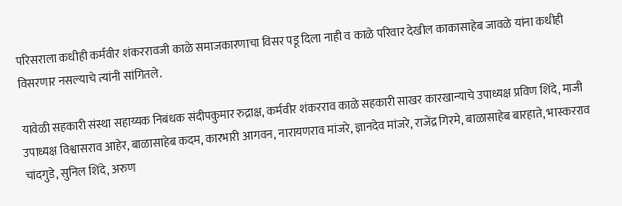परिसराला कधीही कर्मवीर शंकररावजी काळे समाजकारणाचा विसर पडू दिला नाही व काळे परिवार देखील काकासाहेब जावळे यांना कधीही विसरणार नसल्याचे त्यांनी सांगितले.

यावेळी सहकारी संस्था सहाय्यक निबंधक संदीपकुमार रुद्राक्ष, कर्मवीर शंकरराव काळे सहकारी साखर कारखान्याचे उपाध्यक्ष प्रविण शिंदे, माजी उपाध्यक्ष विश्वासराव आहेर, बाळासाहेब कदम, कारभारी आगवन, नारायणराव मांजरे, ज्ञानदेव मांजरे, राजेंद्र गिरमे, बाळासाहेब बारहाते, भास्करराव चांदगुडे, सुनिल शिंदे, अरुण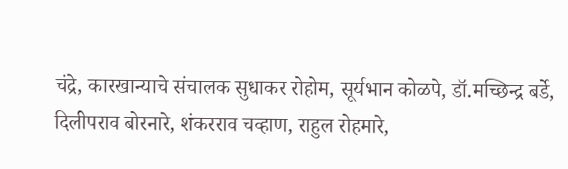चंद्रे, कारखान्याचे संचालक सुधाकर रोहोम, सूर्यभान कोळपे, डॉ.मच्छिन्द्र बर्डे, दिलीपराव बोरनारे, शंकरराव चव्हाण, राहुल रोहमारे,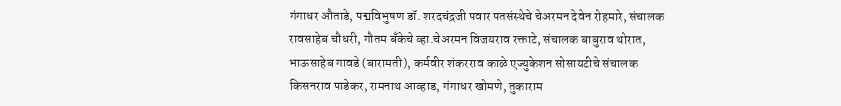गंगाधर औताडे, पद्मविभुषण डॉ. शरदचंद्रजी पवार पतसंस्थेचे चेअरमन देवेन रोहमारे, संचालक रावसाहेब चौधरी, गौतम बँकेचे व्हा.चेअरमन विजयराव रक्ताटे, संचालक बाबुराव थोरात, भाऊसाहेब गावडे (बारामती), कर्मवीर शंकरराव काळे एज्युकेशन सोसायटीचे संचालक किसनराव पाडेकर, रामनाथ आव्हाड, गंगाधर खोमणे, तुकाराम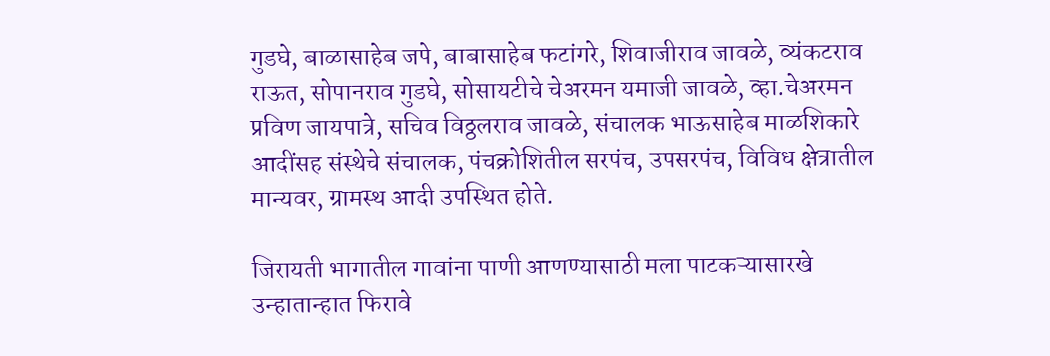गुडघे, बाळासाहेब जपे, बाबासाहेब फटांगरे, शिवाजीराव जावळे, व्यंकटराव राऊत, सोपानराव गुडघे, सोसायटीचे चेअरमन यमाजी जावळे, व्हा.चेअरमन प्रविण जायपात्रे, सचिव विठ्ठलराव जावळे, संचालक भाऊसाहेब माळशिकारे आदींसह संस्थेचे संचालक, पंचक्रोशितील सरपंच, उपसरपंच, विविध क्षेत्रातील मान्यवर, ग्रामस्थ आदी उपस्थित होते.

जिरायती भागातील गावांना पाणी आणण्यासाठी मला पाटकऱ्यासारखे उन्हातान्हात फिरावे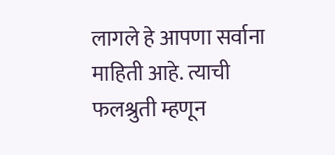लागले हे आपणा सर्वाना माहिती आहे. त्याची फलश्रुती म्हणून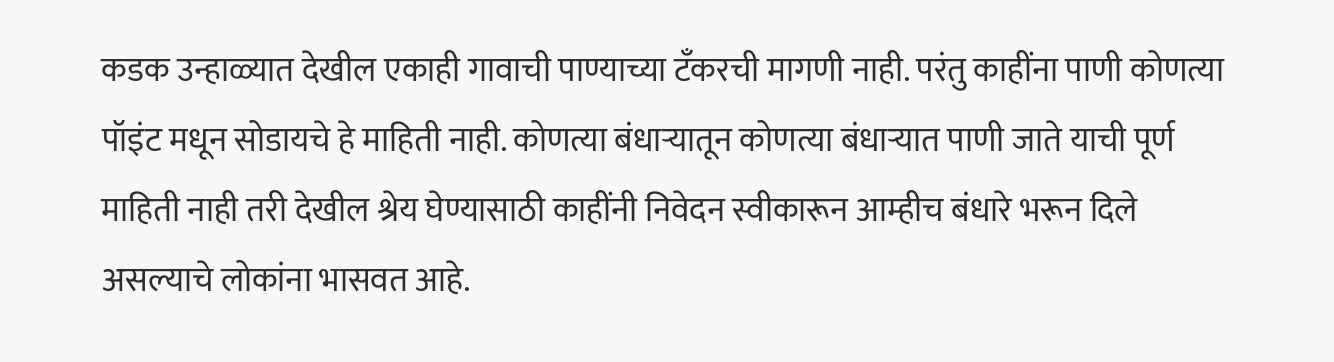कडक उन्हाळ्यात देखील एकाही गावाची पाण्याच्या टँकरची मागणी नाही. परंतु काहींना पाणी कोणत्या पॉइंट मधून सोडायचे हे माहिती नाही. कोणत्या बंधाऱ्यातून कोणत्या बंधाऱ्यात पाणी जाते याची पूर्ण माहिती नाही तरी देखील श्रेय घेण्यासाठी काहींनी निवेदन स्वीकारून आम्हीच बंधारे भरून दिले असल्याचे लोकांना भासवत आहे.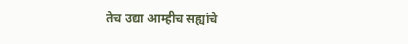तेच उद्या आम्हीच सह्यांचे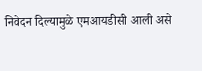निवेदन दिल्यामुळे एमआयडीसी आली असे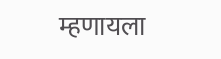म्हणायला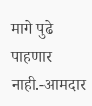मागे पुढे पाहणार नाही.-आमदार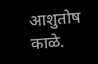आशुतोष काळे.